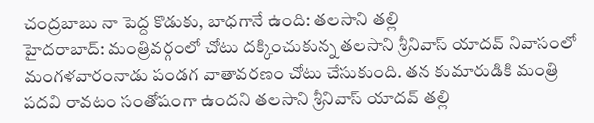చంద్రబాబు నా పెద్ద కొడుకు, బాధగానే ఉంది: తలసాని తల్లి
హైదరాబాద్: మంత్రివర్గంలో చోటు దక్కించుకున్న తలసాని శ్రీనివాస్ యాదవ్ నివాసంలో మంగళవారంనాడు పండగ వాతావరణం చోటు చేసుకుంది. తన కుమారుడికి మంత్రి పదవి రావటం సంతోషంగా ఉందని తలసాని శ్రీనివాస్ యాదవ్ తల్లి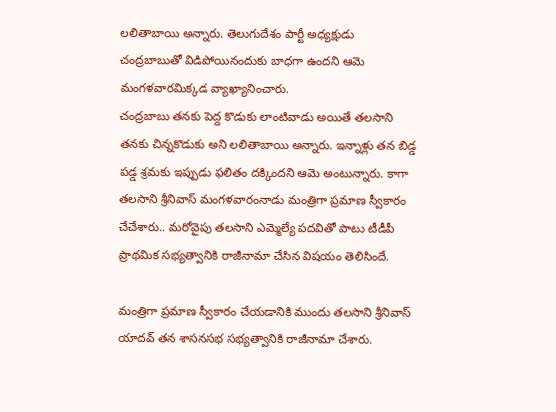లలితాబాయి అన్నారు. తెలుగుదేశం పార్టీ అధ్యక్షుడు చంద్రబాబుతో విడిపోయినందుకు బాధగా ఉందని ఆమె మంగళవారమిక్కడ వ్యాఖ్యానించారు.
చంద్రబాబు తనకు పెద్ద కొడుకు లాంటివాడు అయితే తలసాని తనకు చిన్నకొడుకు అని లలితాబాయి అన్నారు. ఇన్నాళ్లు తన బిడ్డ పడ్డ శ్రమకు ఇప్పుడు ఫలితం దక్కిందని ఆమె అంటున్నారు. కాగా తలసాని శ్రీనివాస్ మంగళవారంనాడు మంత్రిగా ప్రమాణ స్వీకారం చేచేశారు.. మరోవైపు తలసాని ఎమ్మెల్యే పదవితో పాటు టీడీపీ ప్రాథమిక సభ్యత్వానికి రాజీనామా చేసిన విషయం తెలిసిందే.

మంత్రిగా ప్రమాణ స్వీకారం చేయడానికి ముందు తలసాని శ్రీనివాస్ యాదవ్ తన శాసనసభ సభ్యత్వానికి రాజీనామా చేశారు.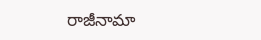రాజీనామా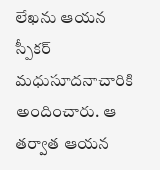లేఖను ఆయన స్పీకర్ మధుసూదనాచారికి అందించారు. ఆ తర్వాత ఆయన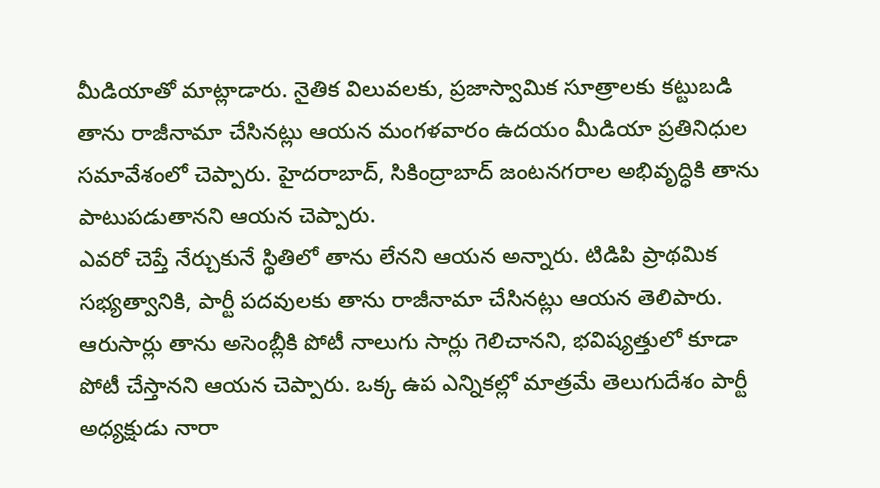మీడియాతో మాట్లాడారు. నైతిక విలువలకు, ప్రజాస్వామిక సూత్రాలకు కట్టుబడి తాను రాజీనామా చేసినట్లు ఆయన మంగళవారం ఉదయం మీడియా ప్రతినిధుల సమావేశంలో చెప్పారు. హైదరాబాద్, సికింద్రాబాద్ జంటనగరాల అభివృద్ధికి తాను పాటుపడుతానని ఆయన చెప్పారు.
ఎవరో చెప్తే నేర్చుకునే స్థితిలో తాను లేనని ఆయన అన్నారు. టిడిపి ప్రాథమిక సభ్యత్వానికి, పార్టీ పదవులకు తాను రాజీనామా చేసినట్లు ఆయన తెలిపారు. ఆరుసార్లు తాను అసెంబ్లీకి పోటీ నాలుగు సార్లు గెలిచానని, భవిష్యత్తులో కూడా పోటీ చేస్తానని ఆయన చెప్పారు. ఒక్క ఉప ఎన్నికల్లో మాత్రమే తెలుగుదేశం పార్టీ అధ్యక్షుడు నారా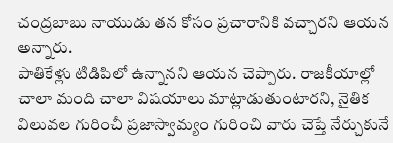చంద్రబాబు నాయుడు తన కోసం ప్రచారానికి వచ్చారని ఆయన అన్నారు.
పాతికేళ్లు టిడిపిలో ఉన్నానని ఆయన చెప్పారు. రాజకీయాల్లో చాలా మంది చాలా విషయాలు మాట్లాడుతుంటారని, నైతిక విలువల గురించీ ప్రజాస్వామ్యం గురించి వారు చెప్తే నేర్చుకునే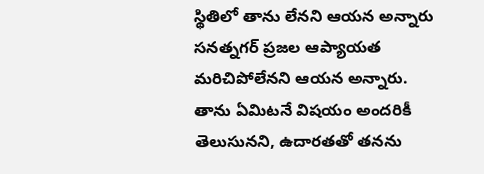స్థితిలో తాను లేనని ఆయన అన్నారు సనత్నగర్ ప్రజల ఆప్యాయత మరిచిపోలేనని ఆయన అన్నారు. తాను ఏమిటనే విషయం అందరికీ తెలుసునని, ఉదారతతో తనను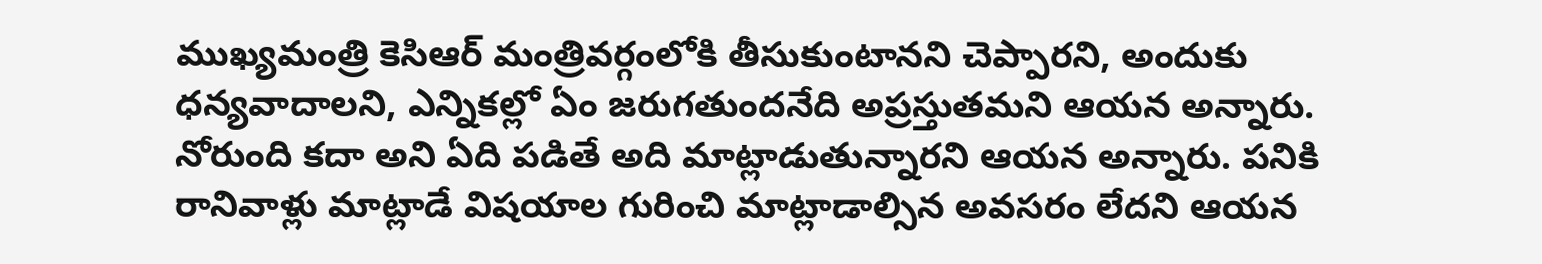ముఖ్యమంత్రి కెసిఆర్ మంత్రివర్గంలోకి తీసుకుంటానని చెప్పారని, అందుకు ధన్యవాదాలని, ఎన్నికల్లో ఏం జరుగతుందనేది అప్రస్తుతమని ఆయన అన్నారు.
నోరుంది కదా అని ఏది పడితే అది మాట్లాడుతున్నారని ఆయన అన్నారు. పనికి రానివాళ్లు మాట్లాడే విషయాల గురించి మాట్లాడాల్సిన అవసరం లేదని ఆయన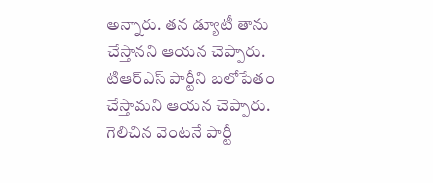అన్నారు. తన డ్యూటీ తాను చేస్తానని ఆయన చెప్పారు. టిఆర్ఎస్ పార్టీని బలోపేతం చేస్తామని ఆయన చెప్పారు. గెలిచిన వెంటనే పార్టీ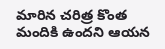మారిన చరిత్ర కొంత మందికి ఉందని ఆయన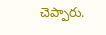చెప్పారు.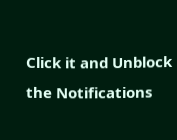Click it and Unblock the Notifications